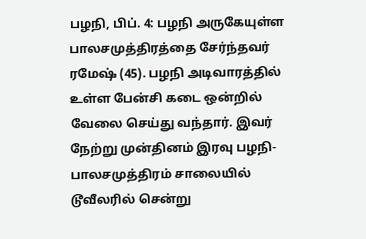பழநி, பிப். 4: பழநி அருகேயுள்ள பாலசமுத்திரத்தை சேர்ந்தவர் ரமேஷ் (45). பழநி அடிவாரத்தில் உள்ள பேன்சி கடை ஒன்றில் வேலை செய்து வந்தார். இவர் நேற்று முன்தினம் இரவு பழநி-பாலசமுத்திரம் சாலையில் டூவீலரில் சென்று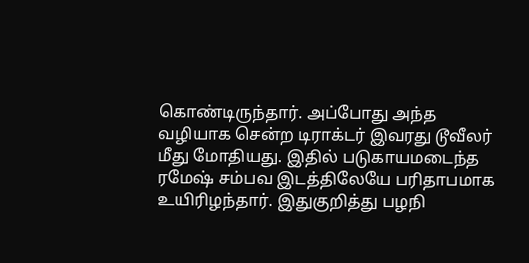கொண்டிருந்தார். அப்போது அந்த வழியாக சென்ற டிராக்டர் இவரது டூவீலர் மீது மோதியது. இதில் படுகாயமடைந்த ரமேஷ் சம்பவ இடத்திலேயே பரிதாபமாக உயிரிழந்தார். இதுகுறித்து பழநி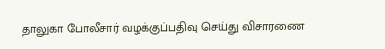தாலுகா போலீசார் வழக்குப்பதிவு செய்து விசாரணை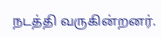நடத்தி வருகின்றனர்.